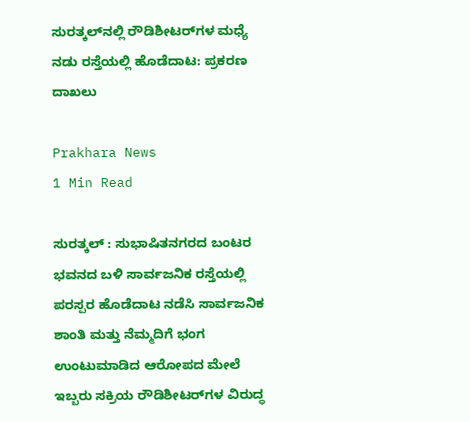ಸುರತ್ಕಲ್‌ನಲ್ಲಿ ರೌಡಿಶೀಟರ್‌ಗಳ ಮಧ್ಯೆ ನಡು ರಸ್ತೆಯಲ್ಲಿ ಹೊಡೆದಾಟ: ಪ್ರಕರಣ ದಾಖಲು

Prakhara News
1 Min Read

ಸುರತ್ಕಲ್ : ಸುಭಾಷಿತನಗರದ ಬಂಟರ ಭವನದ ಬಳಿ ಸಾರ್ವಜನಿಕ ರಸ್ತೆಯಲ್ಲಿ ಪರಸ್ಪರ ಹೊಡೆದಾಟ ನಡೆಸಿ ಸಾರ್ವಜನಿಕ ಶಾಂತಿ ಮತ್ತು ನೆಮ್ಮದಿಗೆ ಭಂಗ ಉಂಟುಮಾಡಿದ ಆರೋಪದ ಮೇಲೆ ಇಬ್ಬರು ಸಕ್ರಿಯ ರೌಡಿಶೀಟರ್‌ಗಳ ವಿರುದ್ಧ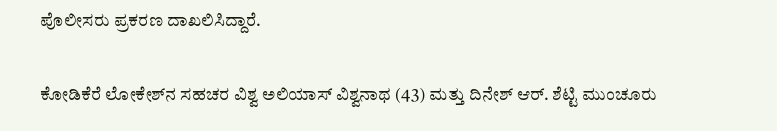ಪೊಲೀಸರು ಪ್ರಕರಣ ದಾಖಲಿಸಿದ್ದಾರೆ.

ಕೋಡಿಕೆರೆ ಲೋಕೇಶ್‌ನ ಸಹಚರ ವಿಶ್ವ ಅಲಿಯಾಸ್ ವಿಶ್ವನಾಥ (43) ಮತ್ತು ದಿನೇಶ್ ಆರ್. ಶೆಟ್ಟಿ ಮುಂಚೂರು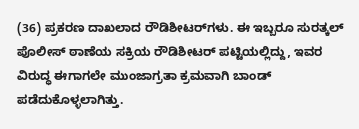(36) ಪ್ರಕರಣ ದಾಖಲಾದ ರೌಡಿಶೀಟರ್‌ಗಳು. ಈ ಇಬ್ಬರೂ ಸುರತ್ಕಲ್ ಪೊಲೀಸ್ ಠಾಣೆಯ ಸಕ್ರಿಯ ರೌಡಿಶೀಟರ್ ಪಟ್ಟಿಯಲ್ಲಿದ್ದು, ಇವರ ವಿರುದ್ಧ ಈಗಾಗಲೇ ಮುಂಜಾಗ್ರತಾ ಕ್ರಮವಾಗಿ ಬಾಂಡ್ ಪಡೆದುಕೊಳ್ಳಲಾಗಿತ್ತು.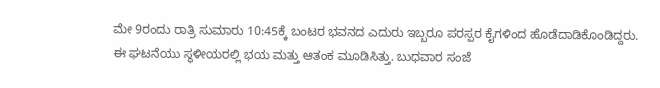ಮೇ 9ರಂದು ರಾತ್ರಿ ಸುಮಾರು 10:45ಕ್ಕೆ ಬಂಟರ ಭವನದ ಎದುರು ಇಬ್ಬರೂ ಪರಸ್ಪರ ಕೈಗಳಿಂದ ಹೊಡೆದಾಡಿಕೊಂಡಿದ್ದರು. ಈ ಘಟನೆಯು ಸ್ಥಳೀಯರಲ್ಲಿ ಭಯ ಮತ್ತು ಆತಂಕ ಮೂಡಿಸಿತ್ತು. ಬುಧವಾರ ಸಂಜೆ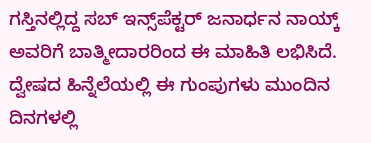ಗಸ್ತಿನಲ್ಲಿದ್ದ ಸಬ್ ಇನ್ಸ್‌ಪೆಕ್ಟರ್ ಜನಾರ್ಧನ ನಾಯ್ಕ್ ಅವರಿಗೆ ಬಾತ್ಮೀದಾರರಿಂದ ಈ ಮಾಹಿತಿ ಲಭಿಸಿದೆ. ದ್ವೇಷದ ಹಿನ್ನೆಲೆಯಲ್ಲಿ ಈ ಗುಂಪುಗಳು ಮುಂದಿನ ದಿನಗಳಲ್ಲಿ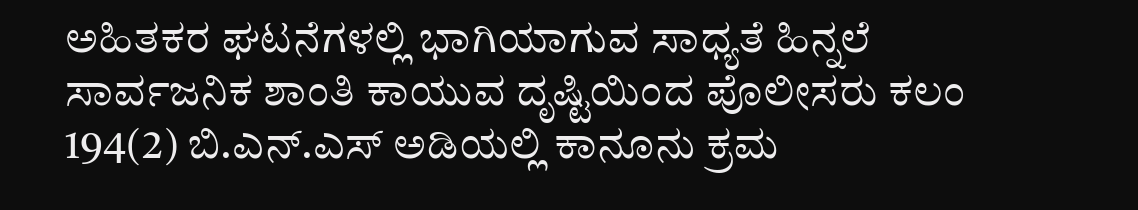ಅಹಿತಕರ ಘಟನೆಗಳಲ್ಲಿ ಭಾಗಿಯಾಗುವ ಸಾಧ್ಯತೆ ಹಿನ್ನಲೆ ಸಾರ್ವಜನಿಕ ಶಾಂತಿ ಕಾಯುವ ದೃಷ್ಟಿಯಿಂದ ಪೊಲೀಸರು ಕಲಂ 194(2) ಬಿ.ಎನ್.ಎಸ್ ಅಡಿಯಲ್ಲಿ ಕಾನೂನು ಕ್ರಮ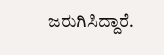ಜರುಗಿಸಿದ್ದಾರೆ.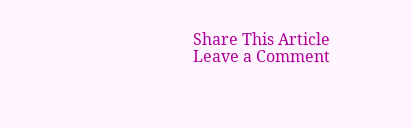Share This Article
Leave a Comment